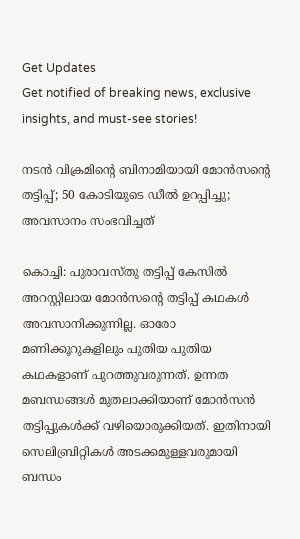Get Updates
Get notified of breaking news, exclusive insights, and must-see stories!

നടന്‍ വിക്രമിന്റെ ബിനാമിയായി മോന്‍സന്റെ തട്ടിപ്പ്; 50 കോടിയുടെ ഡീല്‍ ഉറപ്പിച്ചു; അവസാനം സംഭവിച്ചത്

കൊച്ചി: പുരാവസ്തു തട്ടിപ്പ് കേസില്‍ അറസ്റ്റിലായ മോന്‍സന്റെ തട്ടിപ്പ് കഥകള്‍ അവസാനിക്കുന്നില്ല. ഓരോ മണിക്കൂറുകളിലും പുതിയ പുതിയ കഥകളാണ് പുറത്തുവരുന്നത്. ഉന്നത മബന്ധങ്ങള്‍ മുതലാക്കിയാണ് മോന്‍സന്‍ തട്ടിപ്പുകള്‍ക്ക് വഴിയൊരുക്കിയത്. ഇതിനായി സെലിബ്രിറ്റികള്‍ അടക്കമുള്ളവരുമായി ബന്ധം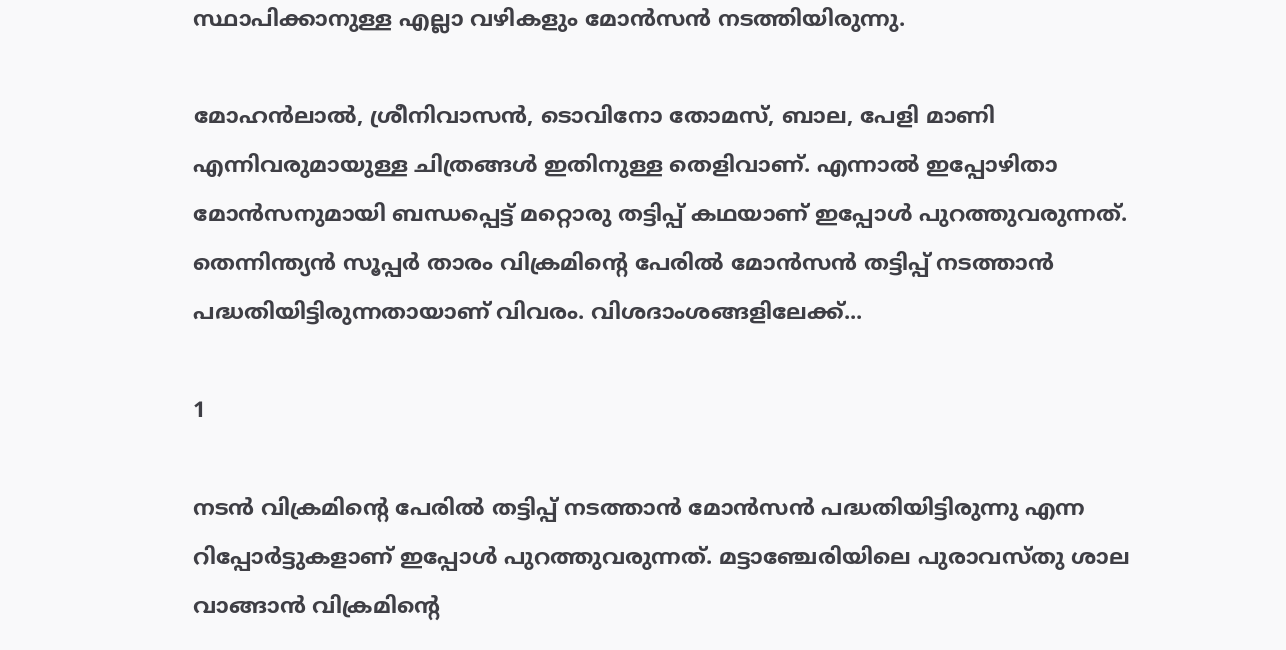സ്ഥാപിക്കാനുള്ള എല്ലാ വഴികളും മോന്‍സന്‍ നടത്തിയിരുന്നു.

മോഹന്‍ലാല്‍, ശ്രീനിവാസന്‍, ടൊവിനോ തോമസ്, ബാല, പേളി മാണി എന്നിവരുമായുള്ള ചിത്രങ്ങള്‍ ഇതിനുള്ള തെളിവാണ്. എന്നാല്‍ ഇപ്പോഴിതാ മോന്‍സനുമായി ബന്ധപ്പെട്ട് മറ്റൊരു തട്ടിപ്പ് കഥയാണ് ഇപ്പോള്‍ പുറത്തുവരുന്നത്. തെന്നിന്ത്യന്‍ സൂപ്പര്‍ താരം വിക്രമിന്റെ പേരില്‍ മോന്‍സന്‍ തട്ടിപ്പ് നടത്താന്‍ പദ്ധതിയിട്ടിരുന്നതായാണ് വിവരം. വിശദാംശങ്ങളിലേക്ക്...

1

നടന്‍ വിക്രമിന്റെ പേരില്‍ തട്ടിപ്പ് നടത്താന്‍ മോന്‍സന്‍ പദ്ധതിയിട്ടിരുന്നു എന്ന റിപ്പോര്‍ട്ടുകളാണ് ഇപ്പോള്‍ പുറത്തുവരുന്നത്. മട്ടാഞ്ചേരിയിലെ പുരാവസ്തു ശാല വാങ്ങാന്‍ വിക്രമിന്റെ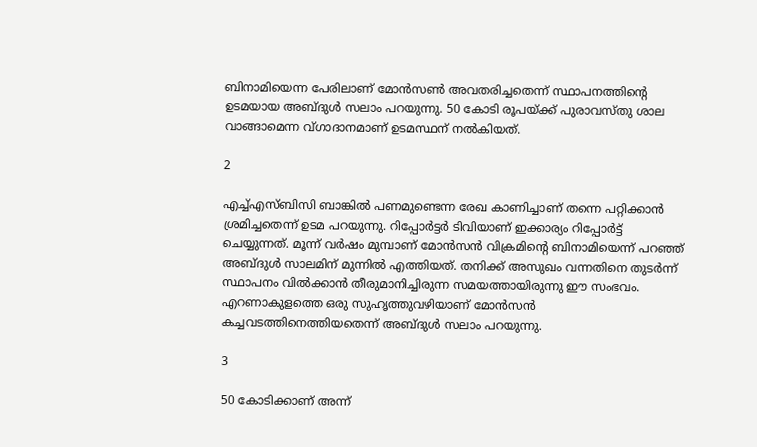ബിനാമിയെന്ന പേരിലാണ് മോന്‍സണ്‍ അവതരിച്ചതെന്ന് സ്ഥാപനത്തിന്റെ ഉടമയായ അബ്ദുള്‍ സലാം പറയുന്നു. 50 കോടി രൂപയ്ക്ക് പുരാവസ്തു ശാല വാങ്ങാമെന്ന വ്ഗാദാനമാണ് ഉടമസ്ഥന് നല്‍കിയത്.

2

എച്ച്എസ്ബിസി ബാങ്കില്‍ പണമുണ്ടെന്ന രേഖ കാണിച്ചാണ് തന്നെ പറ്റിക്കാന്‍ ശ്രമിച്ചതെന്ന് ഉടമ പറയുന്നു. റിപ്പോര്‍ട്ടര്‍ ടിവിയാണ് ഇക്കാര്യം റിപ്പോര്‍ട്ട് ചെയ്യുന്നത്. മൂന്ന് വര്‍ഷം മുമ്പാണ് മോന്‍സന്‍ വിക്രമിന്റെ ബിനാമിയെന്ന് പറഞ്ഞ് അബ്ദുള്‍ സാലമിന് മുന്നില്‍ എത്തിയത്. തനിക്ക് അസുഖം വന്നതിനെ തുടര്‍ന്ന് സ്ഥാപനം വില്‍ക്കാന്‍ തീരുമാനിച്ചിരുന്ന സമയത്തായിരുന്നു ഈ സംഭവം. എറണാകുളത്തെ ഒരു സുഹൃത്തുവഴിയാണ് മോന്‍സന്‍ കച്ചവടത്തിനെത്തിയതെന്ന് അബ്ദുള്‍ സലാം പറയുന്നു.

3

50 കോടിക്കാണ് അന്ന്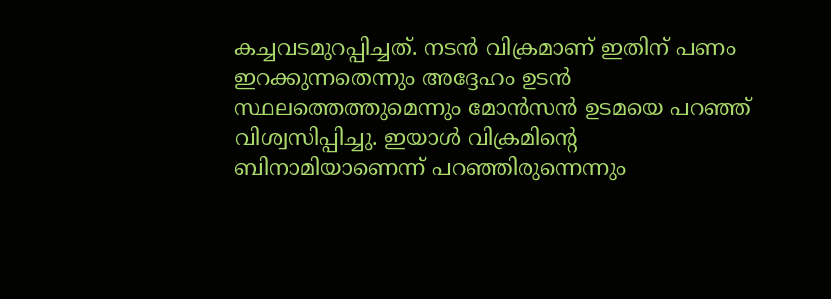കച്ചവടമുറപ്പിച്ചത്. നടന്‍ വിക്രമാണ് ഇതിന് പണം ഇറക്കുന്നതെന്നും അദ്ദേഹം ഉടന്‍ സ്ഥലത്തെത്തുമെന്നും മോന്‍സന്‍ ഉടമയെ പറഞ്ഞ് വിശ്വസിപ്പിച്ചു. ഇയാള്‍ വിക്രമിന്റെ ബിനാമിയാണെന്ന് പറഞ്ഞിരുന്നെന്നും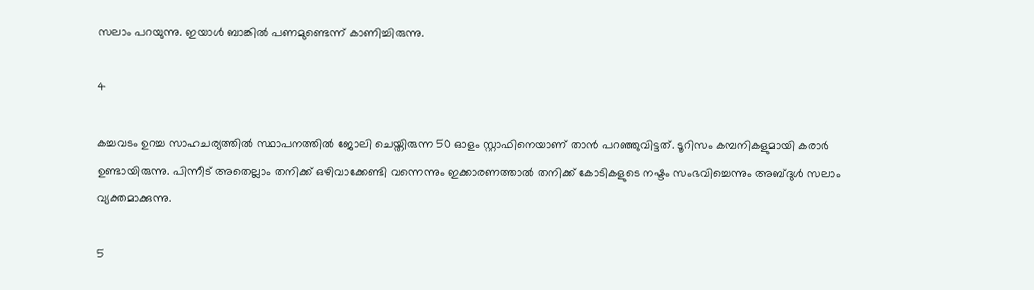സലാം പറയുന്നു. ഇയാള്‍ ബാങ്കില്‍ പണമുണ്ടെന്ന് കാണിച്ചിരുന്നു.

4

കച്ചവടം ഉറച്ച സാഹചര്യത്തില്‍ സ്ഥാപനത്തില്‍ ജോലി ചെയ്തിരുന്ന 50 ഓളം സ്റ്റാഫിനെയാണ് താന്‍ പറഞ്ഞുവിട്ടത്. ടൂറിസം കമ്പനികളുമായി കരാര്‍ ഉണ്ടായിരുന്നു. പിന്നീട് അതെല്ലാം തനിക്ക് ഒഴിവാക്കേണ്ടി വന്നെന്നും ഇക്കാരണത്താല്‍ തനിക്ക് കോടികളുടെ നഷ്ടം സംഭവിച്ചെന്നും അബ്ദുള്‍ സലാം വ്യക്തമാക്കുന്നു.

5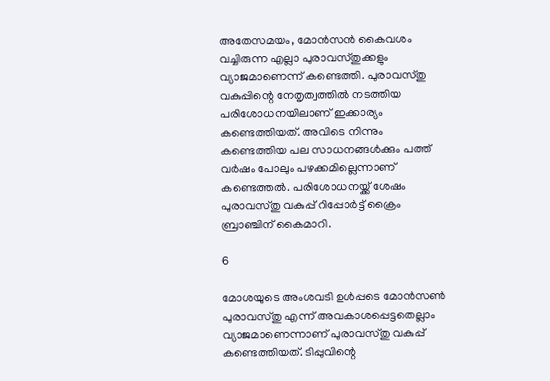അതേസമയം, മോന്‍സന്‍ കൈവശം വച്ചിരുന്ന എല്ലാ പുരാവസ്തുക്കളും വ്യാജമാണെന്ന് കണ്ടെത്തി. പുരാവസ്തു വകുപ്പിന്റെ നേതൃത്വത്തില്‍ നടത്തിയ പരിശോധനയിലാണ് ഇക്കാര്യം കണ്ടെത്തിയത്. അവിടെ നിന്നും കണ്ടെത്തിയ പല സാധനങ്ങള്‍ക്കും പത്ത് വര്‍ഷം പോലും പഴക്കമില്ലെന്നാണ് കണ്ടെത്തല്‍. പരിശോധനയ്ക്ക് ശേഷം പുരാവസ്തു വകുപ്പ് റിപ്പോര്‍ട്ട് ക്രൈം ബ്രാഞ്ചിന് കൈമാറി.

6

മോശയുടെ അംശവടി ഉള്‍പ്പടെ മോന്‍സണ്‍ പുരാവസ്തു എന്ന് അവകാശപ്പെട്ടതെല്ലാം വ്യാജമാണെന്നാണ് പുരാവസ്തു വകുപ്പ് കണ്ടെത്തിയത്. ടിപ്പുവിന്റെ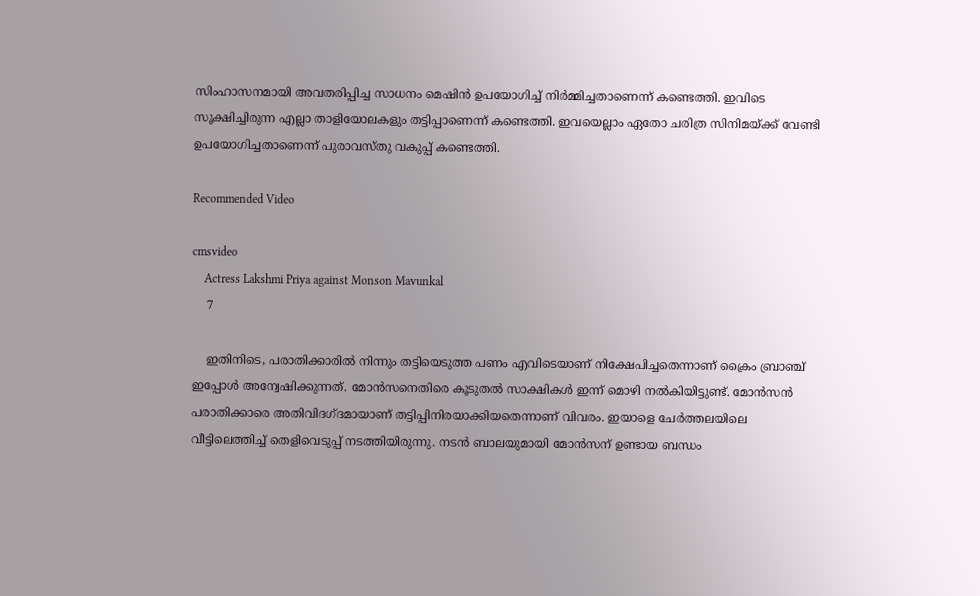സിംഹാസനമായി അവതരിപ്പിച്ച സാധനം മെഷിന്‍ ഉപയോഗിച്ച് നിര്‍മ്മിച്ചതാണെന്ന് കണ്ടെത്തി. ഇവിടെ സൂക്ഷിച്ചിരുന്ന എല്ലാ താളിയോലകളും തട്ടിപ്പാണെന്ന് കണ്ടെത്തി. ഇവയെല്ലാം ഏതോ ചരിത്ര സിനിമയ്ക്ക് വേണ്ടി ഉപയോഗിച്ചതാണെന്ന് പുരാവസ്തു വകുപ്പ് കണ്ടെത്തി.

Recommended Video

cmsvideo
    Actress Lakshmi Priya against Monson Mavunkal
    7

    ഇതിനിടെ, പരാതിക്കാരില്‍ നിന്നും തട്ടിയെടുത്ത പണം എവിടെയാണ് നിക്ഷേപിച്ചതെന്നാണ് ക്രൈം ബ്രാഞ്ച് ഇപ്പോള്‍ അന്വേഷിക്കുന്നത്. മോന്‍സനെതിരെ കൂടുതല്‍ സാക്ഷികള്‍ ഇന്ന് മൊഴി നല്‍കിയിട്ടുണ്ട്. മോന്‍സന്‍ പരാതിക്കാരെ അതിവിദഗ്ദമായാണ് തട്ടിപ്പിനിരയാക്കിയതെന്നാണ് വിവരം. ഇയാളെ ചേര്‍ത്തലയിലെ വീട്ടിലെത്തിച്ച് തെളിവെടുപ്പ് നടത്തിയിരുന്നു. നടന്‍ ബാലയുമായി മോന്‍സന് ഉണ്ടായ ബന്ധം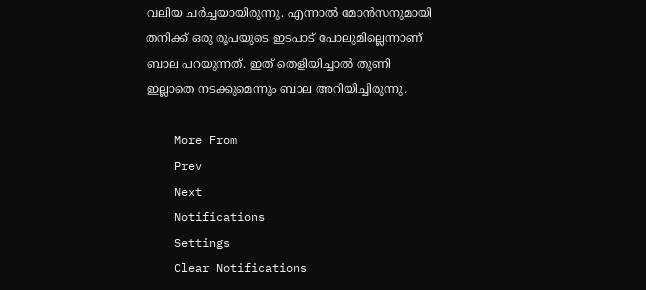വലിയ ചര്‍ച്ചയായിരുന്നു. എന്നാല്‍ മോന്‍സനുമായി തനിക്ക് ഒരു രൂപയുടെ ഇടപാട് പോലുമില്ലെന്നാണ് ബാല പറയുന്നത്. ഇത് തെളിയിച്ചാല്‍ തുണി ഇല്ലാതെ നടക്കുമെന്നും ബാല അറിയിച്ചിരുന്നു.

    More From
    Prev
    Next
    Notifications
    Settings
    Clear Notifications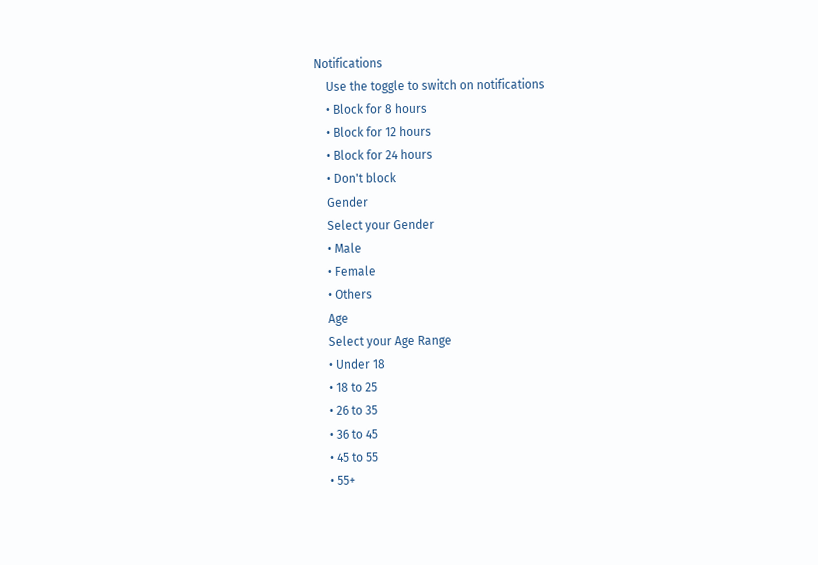Notifications
    Use the toggle to switch on notifications
    • Block for 8 hours
    • Block for 12 hours
    • Block for 24 hours
    • Don't block
    Gender
    Select your Gender
    • Male
    • Female
    • Others
    Age
    Select your Age Range
    • Under 18
    • 18 to 25
    • 26 to 35
    • 36 to 45
    • 45 to 55
    • 55+